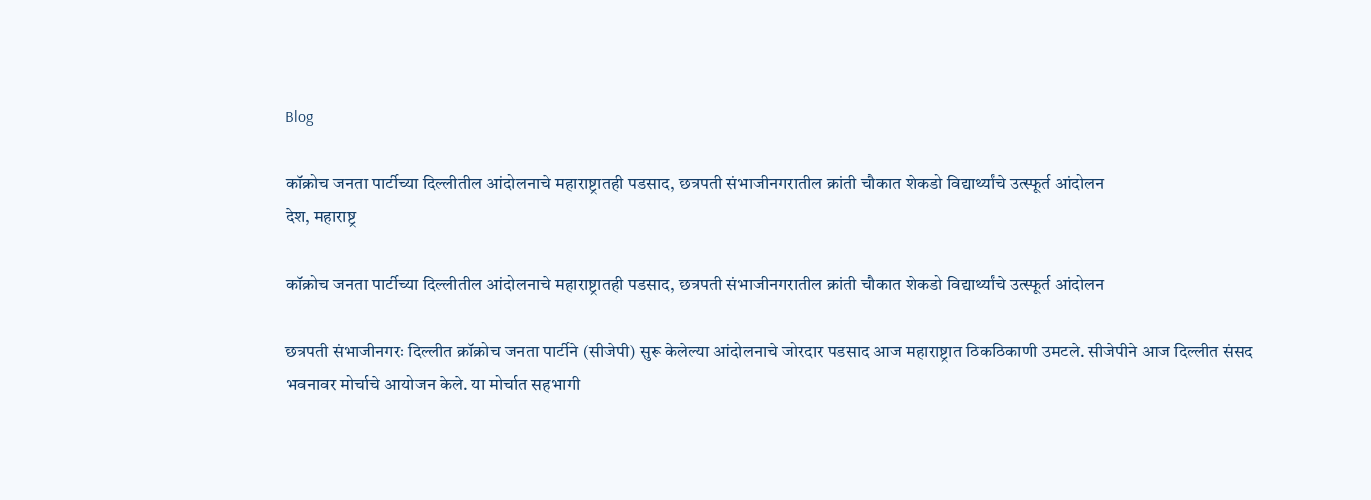Blog

कॉक्रोच जनता पार्टीच्या दिल्लीतील आंदोलनाचे महाराष्ट्रातही पडसाद, छत्रपती संभाजीनगरातील क्रांती चौकात शेकडो विद्यार्थ्यांचे उत्स्फूर्त आंदोलन
देश, महाराष्ट्र

कॉक्रोच जनता पार्टीच्या दिल्लीतील आंदोलनाचे महाराष्ट्रातही पडसाद, छत्रपती संभाजीनगरातील क्रांती चौकात शेकडो विद्यार्थ्यांचे उत्स्फूर्त आंदोलन

छत्रपती संभाजीनगरः दिल्लीत क्रॉक्रोच जनता पार्टीने (सीजेपी) सुरू केलेल्या आंदोलनाचे जोरदार पडसाद आज महाराष्ट्रात ठिकठिकाणी उमटले. सीजेपीने आज दिल्लीत संसद भवनावर मोर्चाचे आयोजन केले. या मोर्चात सहभागी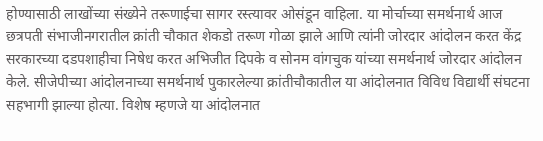होण्यासाठी लाखोंच्या संख्येने तरूणाईचा सागर रस्त्यावर ओसंडून वाहिला. या मोर्चाच्या समर्थनार्थ आज छत्रपती संभाजीनगरातील क्रांती चौकात शेकडो तरूण गोळा झाले आणि त्यांनी जोरदार आंदोलन करत केंद्र सरकारच्या दडपशाहीचा निषेध करत अभिजीत दिपके व सोनम वांगचुक यांच्या समर्थनार्थ जोरदार आंदोलन केले. सीजेपीच्या आंदोलनाच्या समर्थनार्थ पुकारलेल्या क्रांतीचौकातील या आंदोलनात विविध विद्यार्थी संघटना सहभागी झाल्या होत्या. विशेष म्हणजे या आंदोलनात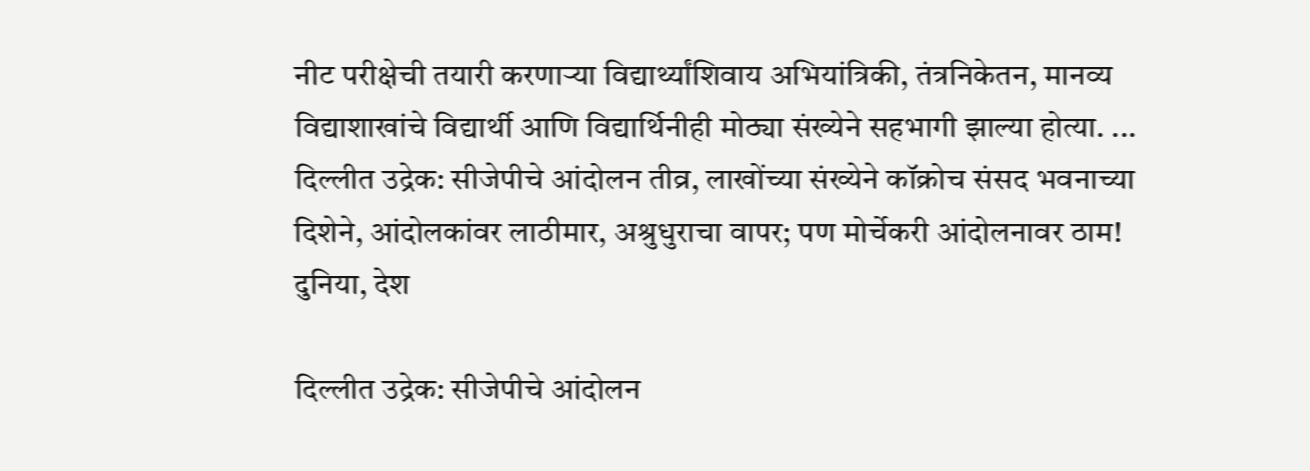नीट परीक्षेची तयारी करणाऱ्या विद्यार्थ्यांशिवाय अभियांत्रिकी, तंत्रनिकेतन, मानव्य विद्याशाखांचे विद्यार्थी आणि विद्यार्थिनीही मोठ्या संख्येने सहभागी झाल्या होत्या. ...
दिल्लीत उद्रेक: सीजेपीचे आंदोलन तीव्र, लाखोंच्या संख्येने कॉक्रोच संसद भवनाच्या दिशेने, आंदोलकांवर लाठीमार, अश्रुधुराचा वापर; पण मोर्चेकरी आंदोलनावर ठाम!
दुनिया, देश

दिल्लीत उद्रेक: सीजेपीचे आंदोलन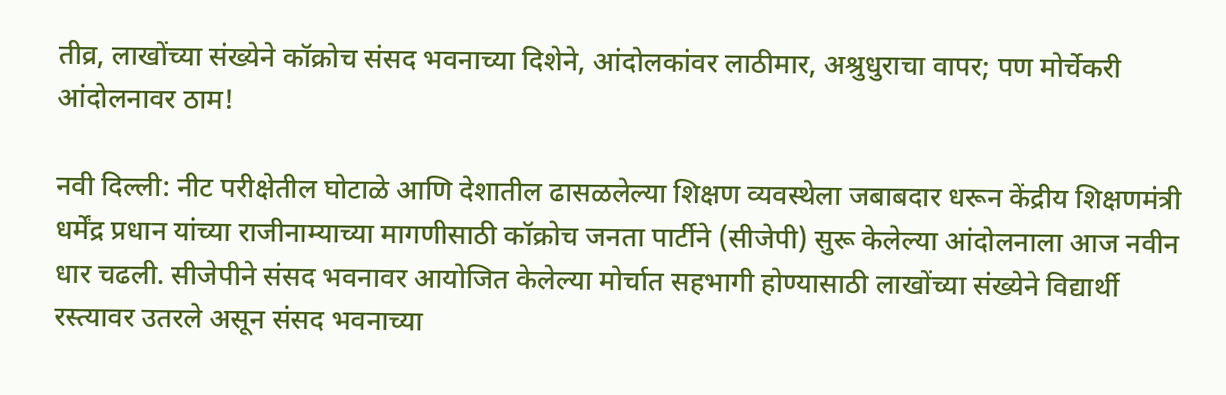तीव्र, लाखोंच्या संख्येने कॉक्रोच संसद भवनाच्या दिशेने, आंदोलकांवर लाठीमार, अश्रुधुराचा वापर; पण मोर्चेकरी आंदोलनावर ठाम!

नवी दिल्ली: नीट परीक्षेतील घोटाळे आणि देशातील ढासळलेल्या शिक्षण व्यवस्थेला जबाबदार धरून केंद्रीय शिक्षणमंत्री धर्मेंद्र प्रधान यांच्या राजीनाम्याच्या मागणीसाठी कॉक्रोच जनता पार्टीने (सीजेपी) सुरू केलेल्या आंदोलनाला आज नवीन धार चढली. सीजेपीने संसद भवनावर आयोजित केलेल्या मोर्चात सहभागी होण्यासाठी लाखोंच्या संख्येने विद्यार्थी रस्त्यावर उतरले असून संसद भवनाच्या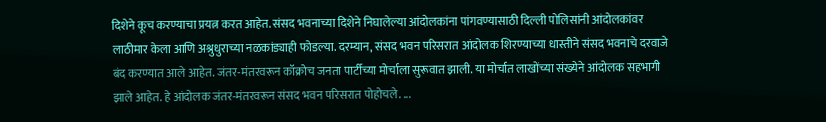दिशेने कूच करण्याचा प्रयत्न करत आहेत. संसद भवनाच्या दिशेने निघालेल्या आंदोलकांना पांगवण्यासाठी दिल्ली पोलिसांनी आंदोलकांवर लाठीमार केला आणि अश्रुधुराच्या नळकांड्याही फोडल्या. दरम्यान, संसद भवन परिसरात आंदोलक शिरण्याच्या धास्तीने संसद भवनाचे दरवाजे बंद करण्यात आले आहेत. जंतर-मंतरवरून कॉक्रोच जनता पार्टीच्या मोर्चाला सुरूवात झाली. या मोर्चात लाखोंच्या संख्येने आंदोलक सहभागी झाले आहेत. हे आंदोलक जंतर-मंतरवरून संसद भवन परिसरात पोहोचले. ...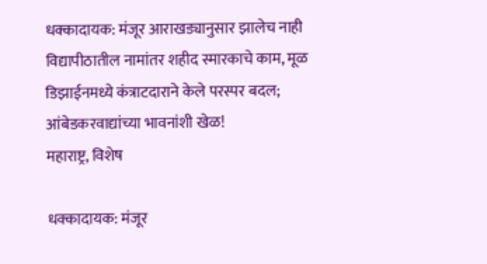धक्कादायक: मंजूर आराखड्यानुसार झालेच नाही विद्यापीठातील नामांतर शहीद स्मारकाचे काम, मूळ डिझाईनमध्ये कंत्राटदाराने केले परस्पर बदल; आंबेडकरवाद्यांच्या भावनांशी खेळ!
महाराष्ट्र, विशेष

धक्कादायक: मंजूर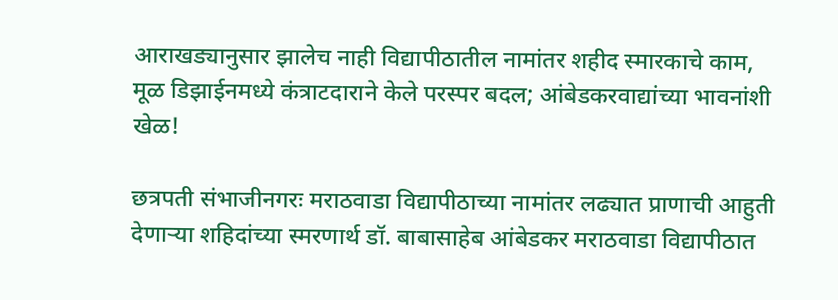आराखड्यानुसार झालेच नाही विद्यापीठातील नामांतर शहीद स्मारकाचे काम, मूळ डिझाईनमध्ये कंत्राटदाराने केले परस्पर बदल; आंबेडकरवाद्यांच्या भावनांशी खेळ!

छत्रपती संभाजीनगरः मराठवाडा विद्यापीठाच्या नामांतर लढ्यात प्राणाची आहुती देणाऱ्या शहिदांच्या स्मरणार्थ डॉ. बाबासाहेब आंबेडकर मराठवाडा विद्यापीठात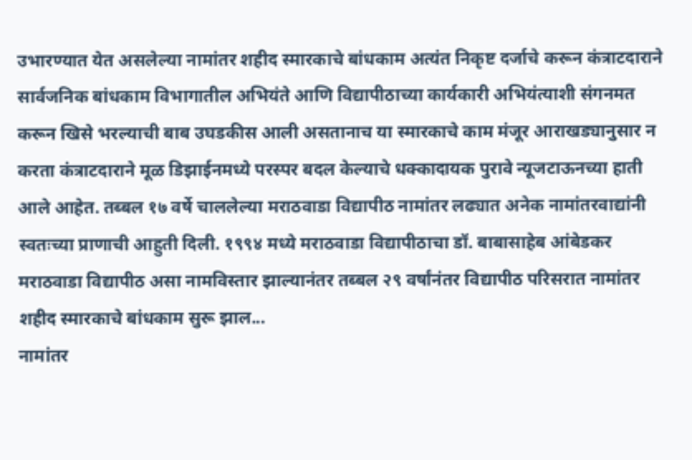उभारण्यात येत असलेल्या नामांतर शहीद स्मारकाचे बांधकाम अत्यंत निकृष्ट दर्जाचे करून कंत्राटदाराने सार्वजनिक बांधकाम विभागातील अभियंते आणि विद्यापीठाच्या कार्यकारी अभियंत्याशी संगनमत करून खिसे भरल्याची बाब उघडकीस आली असतानाच या स्मारकाचे काम मंजूर आराखड्यानुसार न करता कंत्राटदाराने मूळ डिझाईनमध्ये परस्पर बदल केल्याचे धक्कादायक पुरावे न्यूजटाऊनच्या हाती आले आहेत. तब्बल १७ वर्षे चाललेल्या मराठवाडा विद्यापीठ नामांतर लढ्यात अनेक नामांतरवाद्यांनी स्वतःच्या प्राणाची आहुती दिली. १९९४ मध्ये मराठवाडा विद्यापीठाचा डॉ. बाबासाहेब आंबेडकर मराठवाडा विद्यापीठ असा नामविस्तार झाल्यानंतर तब्बल २९ वर्षांनंतर विद्यापीठ परिसरात नामांतर शहीद स्मारकाचे बांधकाम सुरू झाल...
नामांतर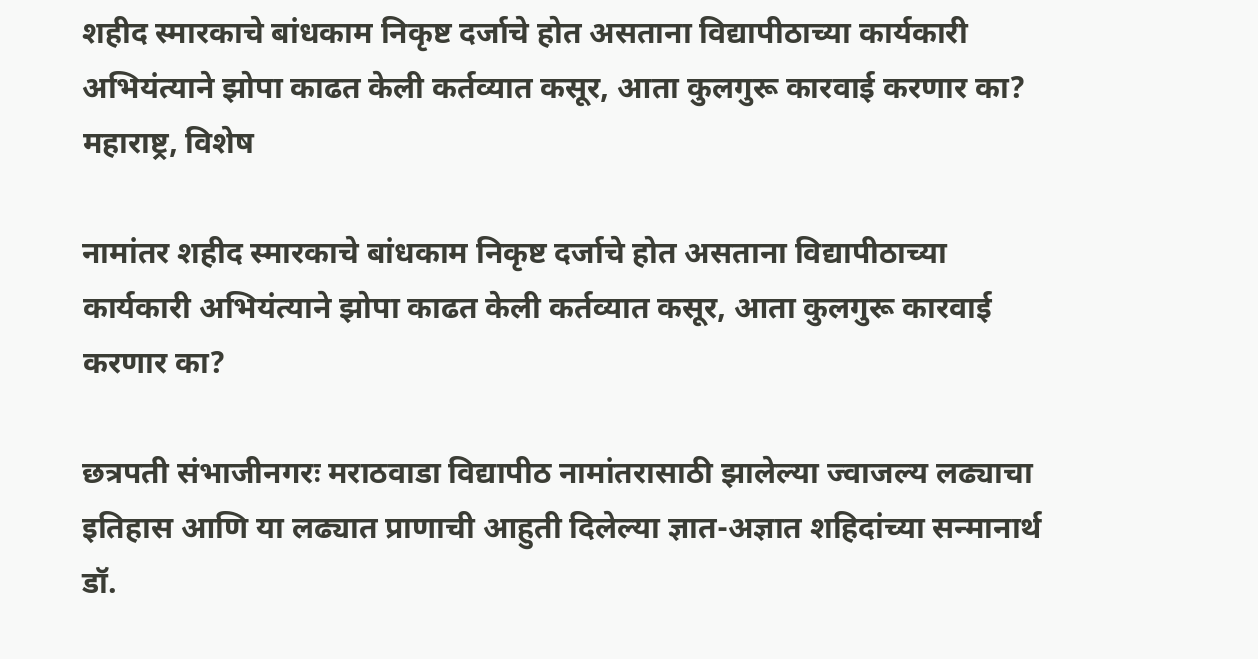शहीद स्मारकाचे बांधकाम निकृष्ट दर्जाचे होत असताना विद्यापीठाच्या कार्यकारी अभियंत्याने झोपा काढत केली कर्तव्यात कसूर, आता कुलगुरू कारवाई करणार का?
महाराष्ट्र, विशेष

नामांतर शहीद स्मारकाचे बांधकाम निकृष्ट दर्जाचे होत असताना विद्यापीठाच्या कार्यकारी अभियंत्याने झोपा काढत केली कर्तव्यात कसूर, आता कुलगुरू कारवाई करणार का?

छत्रपती संभाजीनगरः मराठवाडा विद्यापीठ नामांतरासाठी झालेल्या ज्वाजल्य लढ्याचा इतिहास आणि या लढ्यात प्राणाची आहुती दिलेल्या ज्ञात-अज्ञात शहिदांच्या सन्मानार्थ डॉ.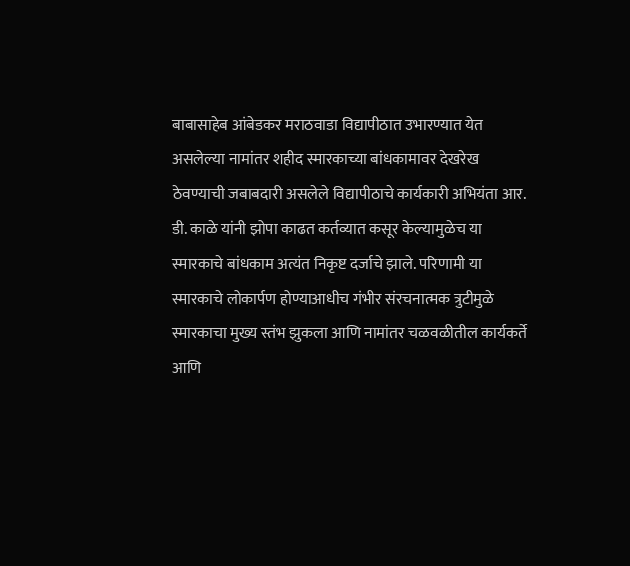बाबासाहेब आंबेडकर मराठवाडा विद्यापीठात उभारण्यात येत असलेल्या नामांतर शहीद स्मारकाच्या बांधकामावर देखरेख ठेवण्याची जबाबदारी असलेले विद्यापीठाचे कार्यकारी अभियंता आर. डी. काळे यांनी झोपा काढत कर्तव्यात कसूर केल्यामुळेच या स्मारकाचे बांधकाम अत्यंत निकृष्ट दर्जाचे झाले. परिणामी या स्मारकाचे लोकार्पण होण्याआधीच गंभीर संरचनात्मक त्रुटीमुळे स्मारकाचा मुख्य स्तंभ झुकला आणि नामांतर चळवळीतील कार्यकर्ते आणि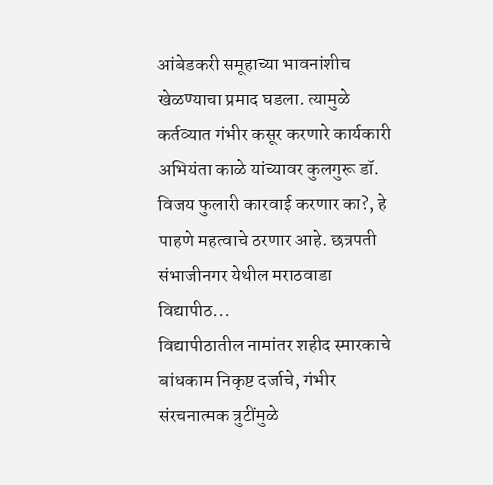आंबेडकरी समूहाच्या भावनांशीच खेळण्याचा प्रमाद घडला. त्यामुळे कर्तव्यात गंभीर कसूर करणारे कार्यकारी अभियंता काळे यांच्यावर कुलगुरू डॉ. विजय फुलारी कारवाई करणार का?, हे पाहणे महत्वाचे ठरणार आहे. छत्रपती संभाजीनगर येथील मराठवाडा विद्यापीठ...
विद्यापीठातील नामांतर शहीद स्मारकाचे बांधकाम निकृष्ट दर्जाचे, गंभीर संरचनात्मक त्रुटींमुळे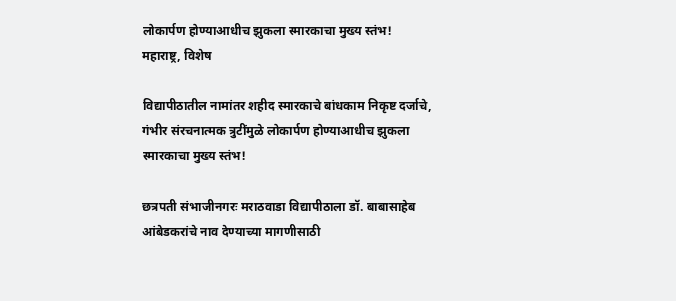लोकार्पण होण्याआधीच झुकला स्मारकाचा मुख्य स्तंभ!
महाराष्ट्र, विशेष

विद्यापीठातील नामांतर शहीद स्मारकाचे बांधकाम निकृष्ट दर्जाचे, गंभीर संरचनात्मक त्रुटींमुळे लोकार्पण होण्याआधीच झुकला स्मारकाचा मुख्य स्तंभ!

छत्रपती संभाजीनगरः मराठवाडा विद्यापीठाला डॉ. बाबासाहेब आंबेडकरांचे नाव देण्याच्या मागणीसाठी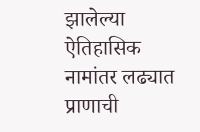झालेल्या ऐतिहासिक नामांतर लढ्यात प्राणाची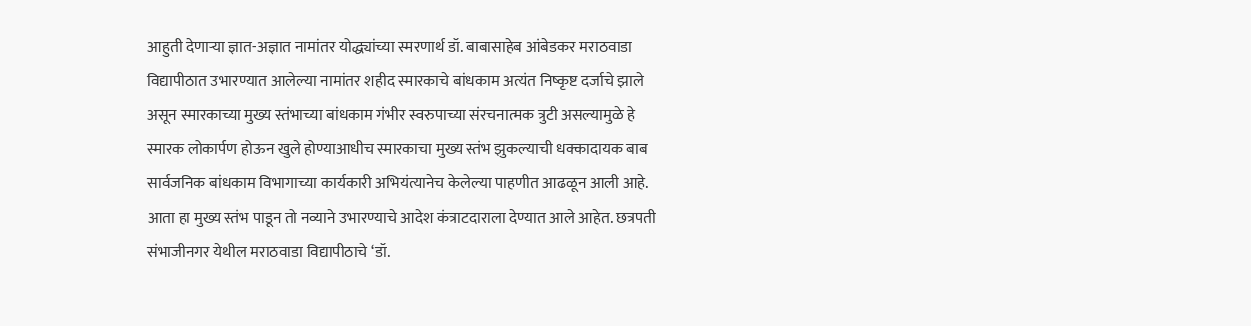आहुती देणाऱ्या ज्ञात-अज्ञात नामांतर योद्ध्यांच्या स्मरणार्थ डॉ. बाबासाहेब आंबेडकर मराठवाडा विद्यापीठात उभारण्यात आलेल्या नामांतर शहीद स्मारकाचे बांधकाम अत्यंत निष्कृष्ट दर्जाचे झाले असून स्मारकाच्या मुख्य स्तंभाच्या बांधकाम गंभीर स्वरुपाच्या संरचनात्मक त्रुटी असल्यामुळे हे स्मारक लोकार्पण होऊन खुले होण्याआधीच स्मारकाचा मुख्य स्तंभ झुकल्याची धक्कादायक बाब सार्वजनिक बांधकाम विभागाच्या कार्यकारी अभियंत्यानेच केलेल्या पाहणीत आढळून आली आहे. आता हा मुख्य स्तंभ पाडून तो नव्याने उभारण्याचे आदेश कंत्राटदाराला देण्यात आले आहेत. छत्रपती संभाजीनगर येथील मराठवाडा विद्यापीठाचे ‘डॉ.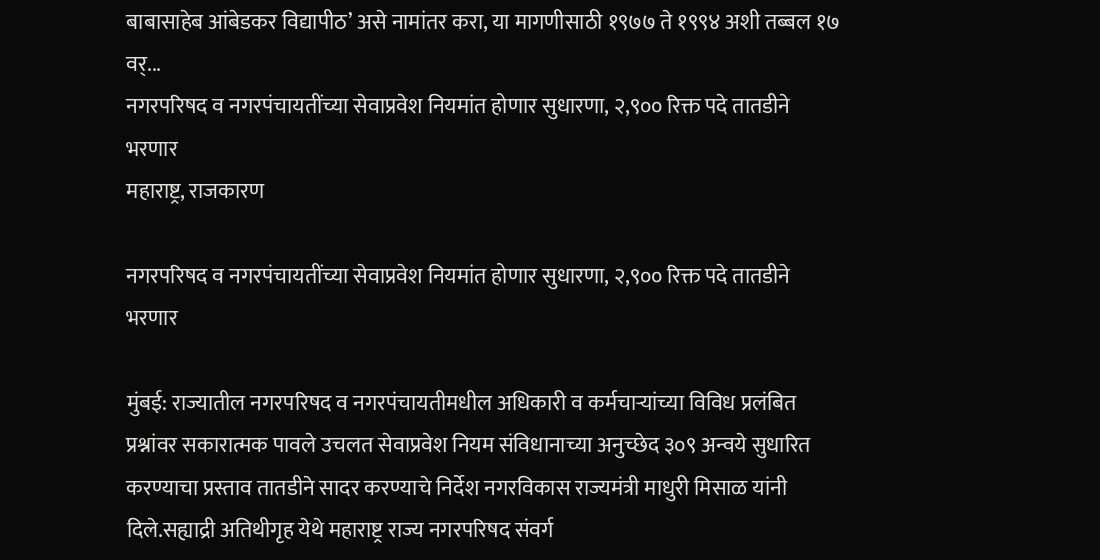बाबासाहेब आंबेडकर विद्यापीठ’ असे नामांतर करा, या मागणीसाठी १९७७ ते १९९४ अशी तब्बल १७ वर्...
नगरपरिषद व नगरपंचायतींच्या सेवाप्रवेश नियमांत होणार सुधारणा, २,९०० रिक्त पदे तातडीने भरणार
महाराष्ट्र, राजकारण

नगरपरिषद व नगरपंचायतींच्या सेवाप्रवेश नियमांत होणार सुधारणा, २,९०० रिक्त पदे तातडीने भरणार

मुंबई: राज्यातील नगरपरिषद व नगरपंचायतीमधील अधिकारी व कर्मचाऱ्यांच्या विविध प्रलंबित प्रश्नांवर सकारात्मक पावले उचलत सेवाप्रवेश नियम संविधानाच्या अनुच्छेद ३०९ अन्वये सुधारित करण्याचा प्रस्ताव तातडीने सादर करण्याचे निर्देश नगरविकास राज्यमंत्री माधुरी मिसाळ यांनी दिले.सह्याद्री अतिथीगृह येथे महाराष्ट्र राज्य नगरपरिषद संवर्ग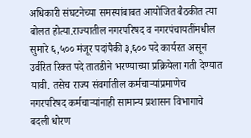अधिकारी संघटनेच्या समस्यांबाबत आयोजित बैठकीत त्या बोलत होत्या.राज्यातील नगरपरिषद व नगरपंचायतींमधील सुमारे ६,५०० मंजूर पदांपैकी ३,६०० पदे कार्यरत असून उर्वरित रिक्त पदे तातडीने भरण्याच्या प्रक्रियेला गती देण्यात यावी. तसेच राज्य संवर्गातील कर्मचाऱ्यांप्रमाणेच नगरपरिषद कर्मचाऱ्यांनाही सामान्य प्रशासन विभागाचे बदली धोरण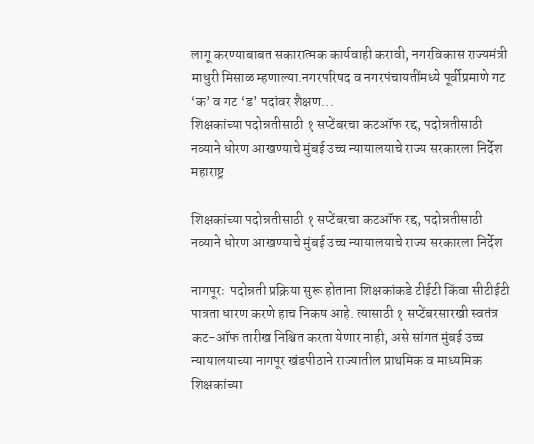लागू करण्याबाबत सकारात्मक कार्यवाही करावी, नगरविकास राज्यमंत्री माधुरी मिसाळ म्हणाल्या.नगरपरिषद व नगरपंचायतींमध्ये पूर्वीप्रमाणे गट ‘क’ व गट ‘ड’ पदांवर शैक्षण...
शिक्षकांच्या पदोन्नतीसाठी १ सप्टेंबरचा कटऑफ रद्द, पदोन्नतीसाठी नव्याने धोरण आखण्याचे मुंबई उच्च न्यायालयाचे राज्य सरकारला निर्देश
महाराष्ट्र

शिक्षकांच्या पदोन्नतीसाठी १ सप्टेंबरचा कटऑफ रद्द, पदोन्नतीसाठी नव्याने धोरण आखण्याचे मुंबई उच्च न्यायालयाचे राज्य सरकारला निर्देश

नागपूरः  पदोन्नती प्रक्रिया सुरू होताना शिक्षकांकडे टीईटी किंवा सीटीईटी पात्रता धारण करणे हाच निकष आहे. त्यासाठी १ सप्टेंबरसारखी स्वतंत्र कट-ऑफ तारीख निश्चित करता येणार नाही, असे सांगत मुंबई उच्च न्यायालयाच्या नागपूर खंडपीठाने राज्यातील प्राथमिक व माध्यमिक शिक्षकांच्या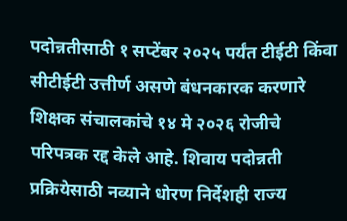पदोन्नतीसाठी १ सप्टेंबर २०२५ पर्यंत टीईटी किंवा सीटीईटी उत्तीर्ण असणे बंधनकारक करणारे शिक्षक संचालकांचे १४ मे २०२६ रोजीचे परिपत्रक रद्द केले आहे. शिवाय पदोन्नती प्रक्रियेसाठी नव्याने धोरण निर्देशही राज्य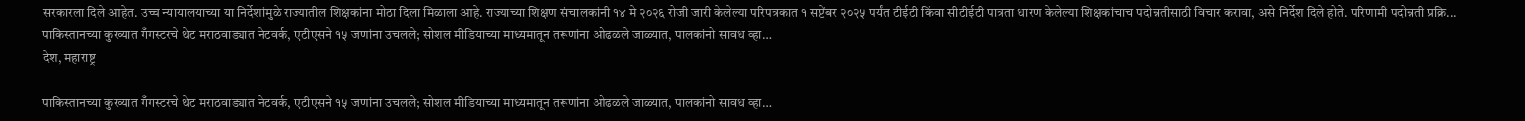सरकारला दिले आहेत. उच्च न्यायालयाच्या या निर्देशांमुळे राज्यातील शिक्षकांना मोठा दिला मिळाला आहे. राज्याच्या शिक्षण संचालकांनी १४ मे २०२६ रोजी जारी केलेल्या परिपत्रकात १ सप्टेंबर २०२५ पर्यंत टीईटी किंवा सीटीईटी पात्रता धारण केलेल्या शिक्षकांचाच पदोन्नतीसाठी विचार करावा, असे निर्देश दिले होते. परिणामी पदोन्नती प्रक्रि...
पाकिस्तानच्या कुख्यात गँगस्टरचे थेट मराठवाड्यात नेटवर्क, एटीएसने १५ जणांना उचलले; सोशल मीडियाच्या माध्यमातून तरूणांना ओढळले जाळ्यात, पालकांनो सावध व्हा…
देश, महाराष्ट्र

पाकिस्तानच्या कुख्यात गँगस्टरचे थेट मराठवाड्यात नेटवर्क, एटीएसने १५ जणांना उचलले; सोशल मीडियाच्या माध्यमातून तरूणांना ओढळले जाळ्यात, पालकांनो सावध व्हा…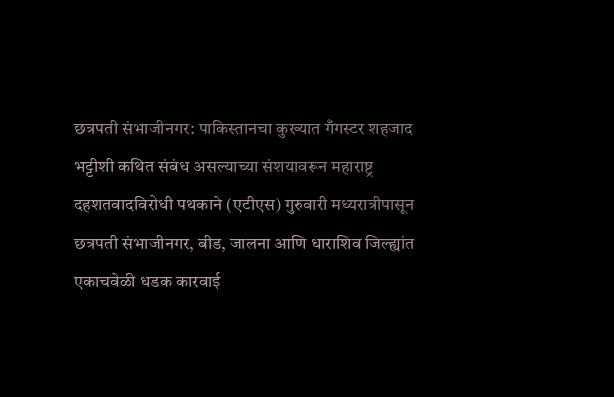छत्रपती संभाजीनगर: पाकिस्तानचा कुख्यात गँगस्टर शहजाद भट्टीशी कथित संबंध असल्याच्या संशयावरून महाराष्ट्र दहशतवादविरोधी पथकाने (एटीएस) गुरुवारी मध्यरात्रीपासून छत्रपती संभाजीनगर, बीड, जालना आणि धाराशिव जिल्ह्यांत एकाचवेळी धडक कारवाई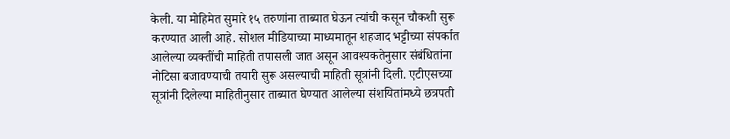केली. या मोहिमेत सुमारे १५ तरुणांना ताब्यात घेऊन त्यांची कसून चौकशी सुरू करण्यात आली आहे. सोशल मीडियाच्या माध्यमातून शहजाद भट्टीच्या संपर्कात आलेल्या व्यक्तींची माहिती तपासली जात असून आवश्यकतेनुसार संबंधितांना नोटिसा बजावण्याची तयारी सुरू असल्याची माहिती सूत्रांनी दिली. एटीएसच्या सूत्रांनी दिलेल्या माहितीनुसार ताब्यात घेण्यात आलेल्या संशयितांमध्ये छत्रपती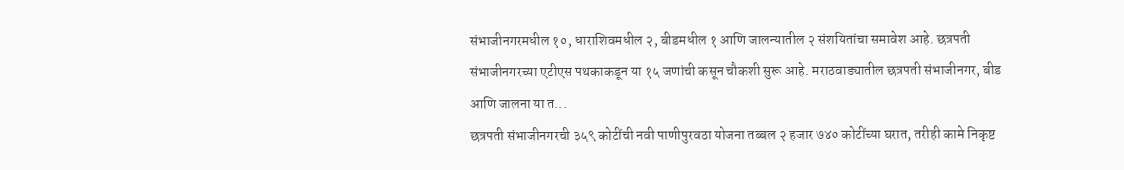संभाजीनगरमधील १०, धाराशिवमधील २, बीडमधील १ आणि जालन्यातील २ संशयितांचा समावेश आहे. छत्रपती संभाजीनगरच्या एटीएस पथकाकडून या १५ जणांची कसून चौकशी सुरू आहे. मराठवाड्यातील छत्रपती संभाजीनगर, बीड आणि जालना या त...
छत्रपती संभाजीनगरची ३५९ कोटींची नवी पाणीपुरवठा योजना तब्बल २ हजार ७४० कोटींच्या घरात, तरीही कामे निकृष्ट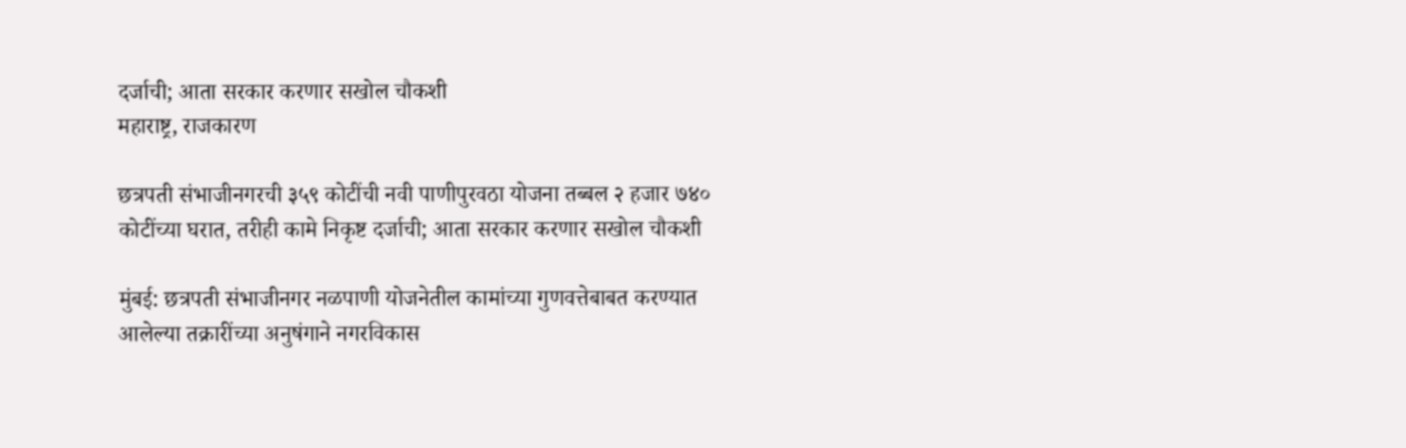दर्जाची; आता सरकार करणार सखोल चौकशी
महाराष्ट्र, राजकारण

छत्रपती संभाजीनगरची ३५९ कोटींची नवी पाणीपुरवठा योजना तब्बल २ हजार ७४० कोटींच्या घरात, तरीही कामे निकृष्ट दर्जाची; आता सरकार करणार सखोल चौकशी

मुंबई: छत्रपती संभाजीनगर नळपाणी योजनेतील कामांच्या गुणवत्तेबाबत करण्यात आलेल्या तक्रारींच्या अनुषंगाने नगरविकास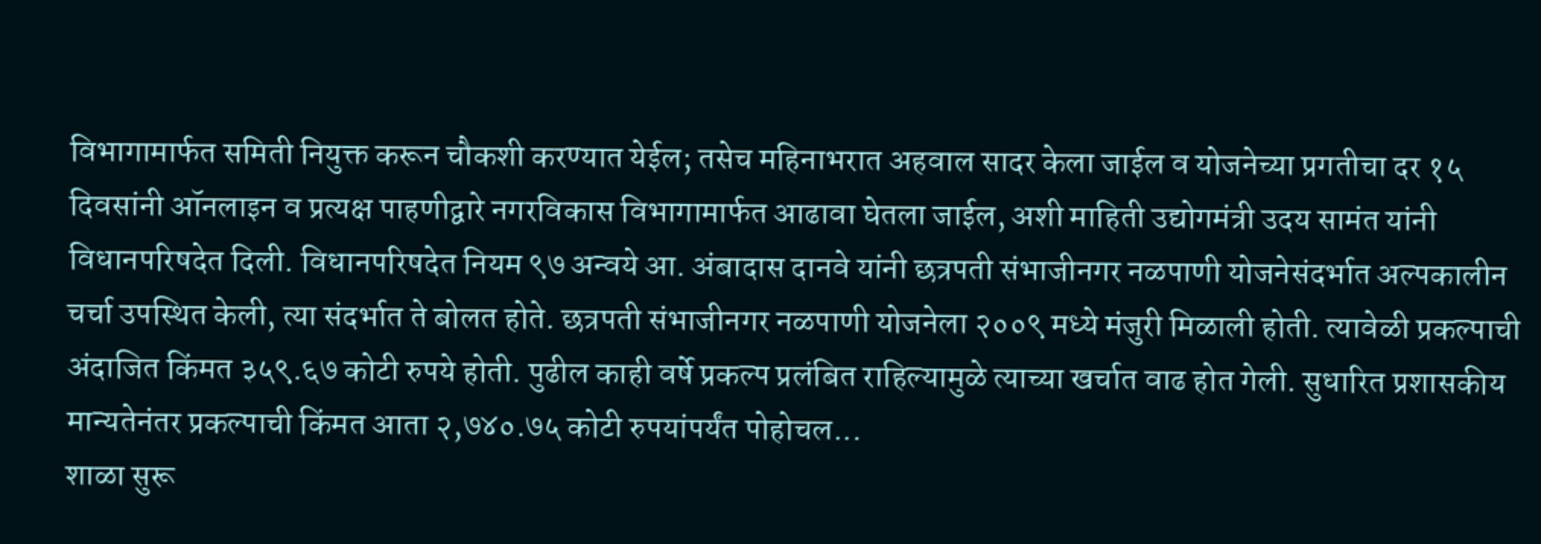विभागामार्फत समिती नियुक्त करून चौकशी करण्यात येईल; तसेच महिनाभरात अहवाल सादर केला जाईल व योजनेच्या प्रगतीचा दर १५ दिवसांनी ऑनलाइन व प्रत्यक्ष पाहणीद्वारे नगरविकास विभागामार्फत आढावा घेतला जाईल, अशी माहिती उद्योगमंत्री उदय सामंत यांनी विधानपरिषदेत दिली. विधानपरिषदेत नियम ९७ अन्वये आ. अंबादास दानवे यांनी छत्रपती संभाजीनगर नळपाणी योजनेसंदर्भात अल्पकालीन चर्चा उपस्थित केली, त्या संदर्भात ते बोलत होते. छत्रपती संभाजीनगर नळपाणी योजनेला २००९ मध्ये मंजुरी मिळाली होती. त्यावेळी प्रकल्पाची अंदाजित किंमत ३५९.६७ कोटी रुपये होती. पुढील काही वर्षे प्रकल्प प्रलंबित राहिल्यामुळे त्याच्या खर्चात वाढ होत गेली. सुधारित प्रशासकीय मान्यतेनंतर प्रकल्पाची किंमत आता २,७४०.७५ कोटी रुपयांपर्यंत पोहोचल...
शाळा सुरू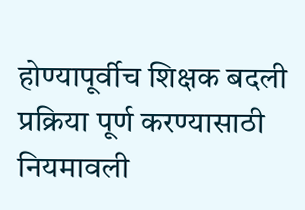होण्यापूर्वीच शिक्षक बदली प्रक्रिया पूर्ण करण्यासाठी नियमावली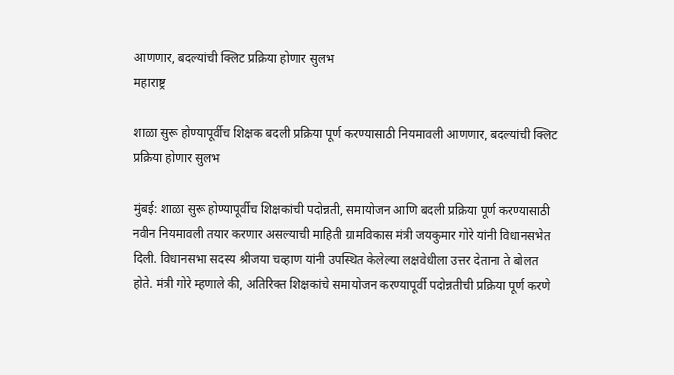आणणार, बदल्यांची क्लिट प्रक्रिया होणार सुलभ
महाराष्ट्र

शाळा सुरू होण्यापूर्वीच शिक्षक बदली प्रक्रिया पूर्ण करण्यासाठी नियमावली आणणार, बदल्यांची क्लिट प्रक्रिया होणार सुलभ

मुंबई: शाळा सुरू होण्यापूर्वीच शिक्षकांची पदोन्नती, समायोजन आणि बदली प्रक्रिया पूर्ण करण्यासाठी नवीन नियमावली तयार करणार असल्याची माहिती ग्रामविकास मंत्री जयकुमार गोरे यांनी विधानसभेत दिली. विधानसभा सदस्य श्रीजया चव्हाण यांनी उपस्थित केलेल्या लक्षवेधीला उत्तर देताना ते बोलत होते. मंत्री गोरे म्हणाले की, अतिरिक्त शिक्षकांचे समायोजन करण्यापूर्वी पदोन्नतीची प्रक्रिया पूर्ण करणे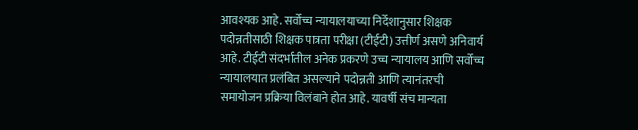आवश्यक आहे. सर्वोच्च न्यायालयाच्या निर्देशानुसार शिक्षक पदोन्नतीसाठी शिक्षक पात्रता परीक्षा (टीईटी) उत्तीर्ण असणे अनिवार्य आहे. टीईटी संदर्भातील अनेक प्रकरणे उच्च न्यायालय आणि सर्वोच्च न्यायालयात प्रलंबित असल्याने पदोन्नती आणि त्यानंतरची समायोजन प्रक्रिया विलंबाने होत आहे. यावर्षी संच मान्यता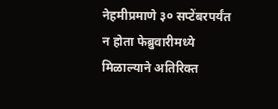नेहमीप्रमाणे ३० सप्टेंबरपर्यंत न होता फेब्रुवारीमध्ये मिळाल्याने अतिरिक्त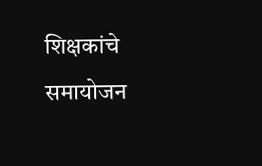शिक्षकांचे समायोजन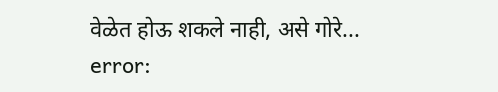वेळेत होऊ शकले नाही, असे गोरे...
error: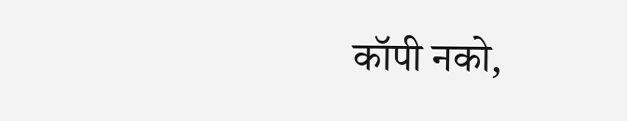कॉपी नको,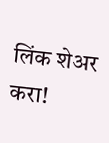लिंक शेअर करा!